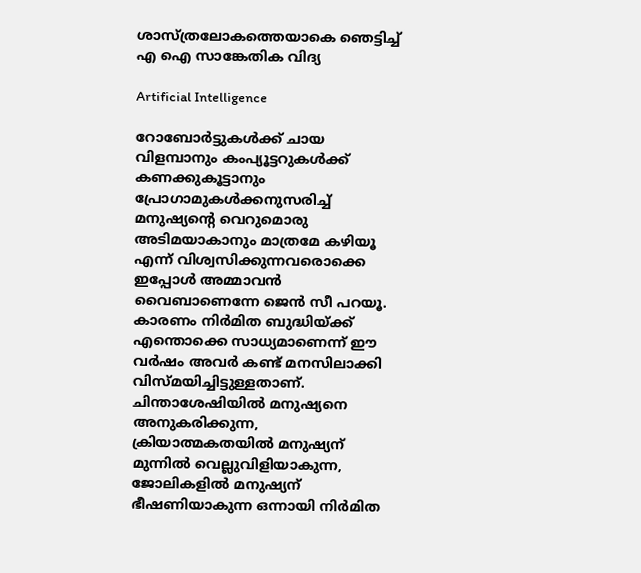ശാസ്ത്രലോകത്തെയാകെ ഞെട്ടിച്ച് എ ഐ സാങ്കേതിക വിദ്യ

Artificial Intelligence

റോബോര്‍ട്ടുകള്‍ക്ക് ചായ വിളമ്പാനും കംപ്യൂട്ടറുകള്‍ക്ക് കണക്കുകൂട്ടാനും പ്രോഗാമുകള്‍ക്കനുസരിച്ച് മനുഷ്യന്റെ വെറുമൊരു അടിമയാകാനും മാത്രമേ കഴിയൂ എന്ന് വിശ്വസിക്കുന്നവരൊക്കെ ഇപ്പോള്‍ അമ്മാവന്‍ വൈബാണെന്നേ ജെന്‍ സീ പറയൂ. കാരണം നിര്‍മിത ബുദ്ധിയ്ക്ക് എന്തൊക്കെ സാധ്യമാണെന്ന് ഈ വര്‍ഷം അവര്‍ കണ്ട് മനസിലാക്കി വിസ്മയിച്ചിട്ടുള്ളതാണ്. ചിന്താശേഷിയില്‍ മനുഷ്യനെ അനുകരിക്കുന്ന, ക്രിയാത്മകതയില്‍ മനുഷ്യന് മുന്നില്‍ വെല്ലുവിളിയാകുന്ന, ജോലികളില്‍ മനുഷ്യന് ഭീഷണിയാകുന്ന ഒന്നായി നിര്‍മിത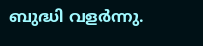ബുദ്ധി വളര്‍ന്നു.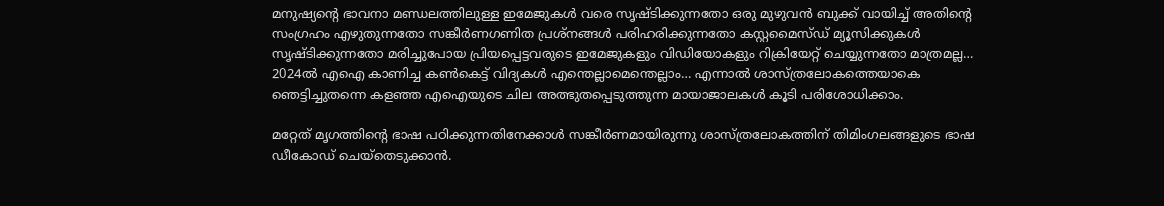മനുഷ്യന്റെ ഭാവനാ മണ്ഡലത്തിലുള്ള ഇമേജുകള്‍ വരെ സൃഷ്ടിക്കുന്നതോ ഒരു മുഴുവന്‍ ബുക്ക് വായിച്ച് അതിന്റെ സംഗ്രഹം എഴുതുന്നതോ സങ്കീര്‍ണഗണിത പ്രശ്‌നങ്ങള്‍ പരിഹരിക്കുന്നതോ കസ്റ്റമൈസ്ഡ് മ്യൂസിക്കുകള്‍ സൃഷ്ടിക്കുന്നതോ മരിച്ചുപോയ പ്രിയപ്പെട്ടവരുടെ ഇമേജുകളും വിഡിയോകളും റിക്രിയേറ്റ് ചെയ്യുന്നതോ മാത്രമല്ല… 2024ല്‍ എഐ കാണിച്ച കണ്‍കെട്ട് വിദ്യകള്‍ എന്തെല്ലാമെന്തെല്ലാം… എന്നാല്‍ ശാസ്ത്രലോകത്തെയാകെ ഞെട്ടിച്ചുതന്നെ കളഞ്ഞ എഐയുടെ ചില അത്ഭുതപ്പെടുത്തുന്ന മായാജാലകള്‍ കൂടി പരിശോധിക്കാം.

മറ്റേത് മൃഗത്തിന്റെ ഭാഷ പഠിക്കുന്നതിനേക്കാള്‍ സങ്കീര്‍ണമായിരുന്നു ശാസ്ത്രലോകത്തിന് തിമിംഗലങ്ങളുടെ ഭാഷ ഡീകോഡ് ചെയ്‌തെടുക്കാന്‍.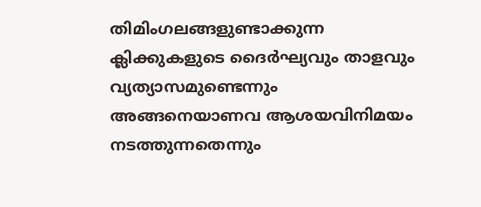തിമിംഗലങ്ങളുണ്ടാക്കുന്ന ക്ലിക്കുകളുടെ ദൈര്‍ഘ്യവും താളവും വ്യത്യാസമുണ്ടെന്നും അങ്ങനെയാണവ ആശയവിനിമയം നടത്തുന്നതെന്നും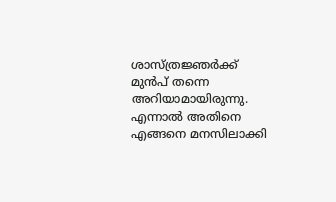ശാസ്ത്രജ്ഞര്‍ക്ക് മുന്‍പ് തന്നെ അറിയാമായിരുന്നു. എന്നാല്‍ അതിനെ എങ്ങനെ മനസിലാക്കി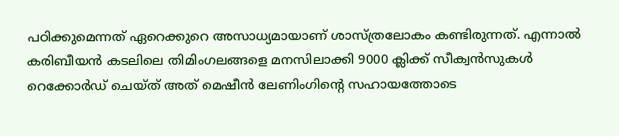പഠിക്കുമെന്നത് ഏറെക്കുറെ അസാധ്യമായാണ് ശാസ്ത്രലോകം കണ്ടിരുന്നത്. എന്നാല്‍ കരിബീയന്‍ കടലിലെ തിമിംഗലങ്ങളെ മനസിലാക്കി 9000 ക്ലിക്ക് സീക്വന്‍സുകള്‍ റെക്കോര്‍ഡ് ചെയ്ത് അത് മെഷീന്‍ ലേണിംഗിന്റെ സഹായത്തോടെ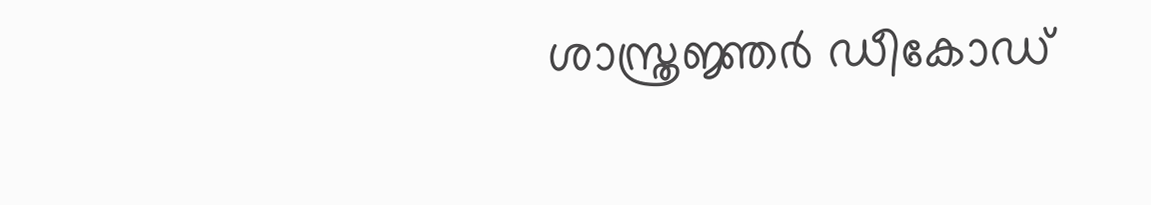ശാസ്ത്രജ്ഞര്‍ ഡീകോഡ്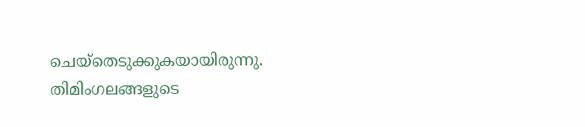ചെയ്‌തെടുക്കുകയായിരുന്നു. തിമിംഗലങ്ങളുടെ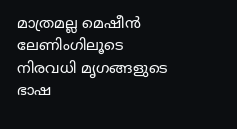മാത്രമല്ല മെഷീന്‍ ലേണിംഗിലൂടെ നിരവധി മൃഗങ്ങളുടെ ഭാഷ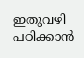ഇതുവഴി പഠിക്കാന്‍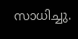സാധിച്ചു.